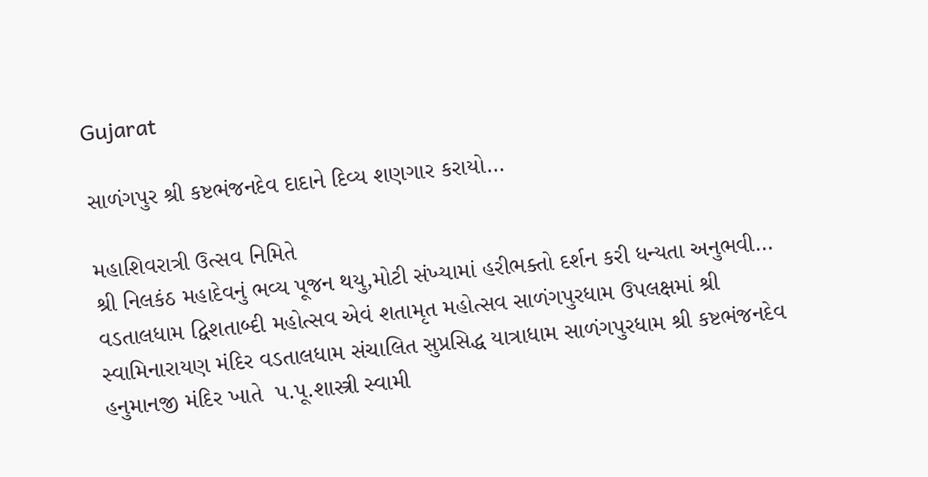Gujarat

સાળંગપુર શ્રી કષ્ટભંજનદેવ દાદાને દિવ્ય શણગાર કરાયો…

મહાશિવરાત્રી ઉત્સવ નિમિતે
શ્રી નિલકંઠ મહાદેવનું ભવ્ય પૂજન થયુ,મોટી સંખ્યામાં હરીભક્તો દર્શન કરી ધન્યતા અનુભવી…
વડતાલધામ દ્વિશતાબ્દી મહોત્સવ એવં શતામૃત મહોત્સવ સાળંગપુરધામ ઉપલક્ષમાં શ્રી સ્વામિનારાયણ મંદિર વડતાલધામ સંચાલિત સુપ્રસિદ્ધ યાત્રાધામ સાળંગપુરધામ શ્રી કષ્ટભંજનદેવ હનુમાનજી મંદિર ખાતે  પ.પૂ.શાસ્ત્રી સ્વામી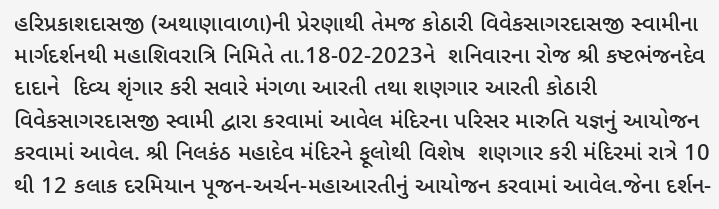હરિપ્રકાશદાસજી (અથાણાવાળા)ની પ્રેરણાથી તેમજ કોઠારી વિવેકસાગરદાસજી સ્વામીના માર્ગદર્શનથી મહાશિવરાત્રિ નિમિતે તા.18-02-2023ને  શનિવારના રોજ શ્રી કષ્ટભંજનદેવ દાદાને  દિવ્ય શૃંગાર કરી સવારે મંગળા આરતી તથા શણગાર આરતી કોઠારી વિવેકસાગરદાસજી સ્વામી દ્વારા કરવામાં આવેલ મંદિરના પરિસર મારુતિ યજ્ઞનું આયોજન કરવામાં આવેલ. શ્રી નિલકંઠ મહાદેવ મંદિરને ફૂલોથી વિશેષ  શણગાર કરી મંદિરમાં રાત્રે 10 થી 12 કલાક દરમિયાન પૂજન-અર્ચન-મહાઆરતીનું આયોજન કરવામાં આવેલ.જેના દર્શન-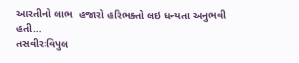આરતીનો લાભ  હજારો હરિભક્તો લઇ ધન્યતા અનુભવી હતી…
તસવીરઃવિપુલ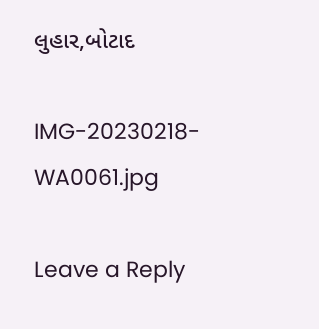લુહાર,બોટાદ

IMG-20230218-WA0061.jpg

Leave a Reply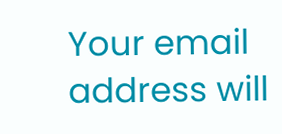Your email address will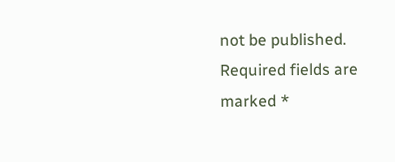not be published. Required fields are marked *